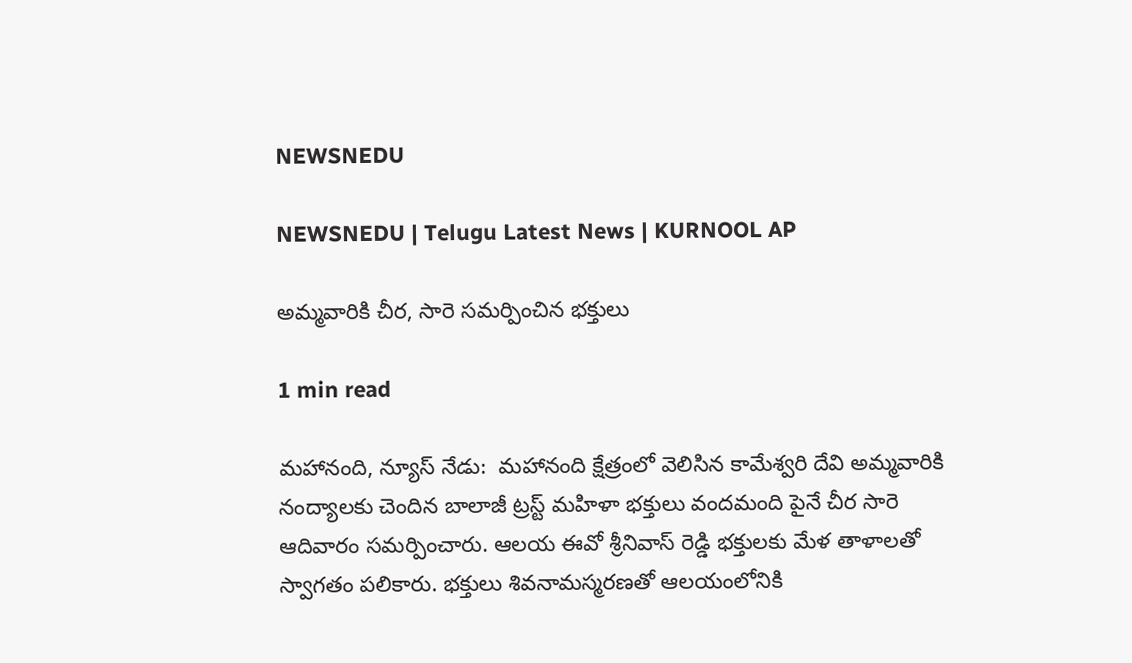NEWSNEDU

NEWSNEDU | Telugu Latest News | KURNOOL AP

అమ్మవారికి చీర, సారె సమర్పించిన భక్తులు

1 min read

మహానంది, న్యూస్ నేడు:  మహానంది క్షేత్రంలో వెలిసిన కామేశ్వరి దేవి అమ్మవారికి నంద్యాలకు చెందిన బాలాజీ ట్రస్ట్ మహిళా భక్తులు వందమంది పైనే చీర సారె ఆదివారం సమర్పించారు. ఆలయ ఈవో శ్రీనివాస్ రెడ్డి భక్తులకు మేళ తాళాలతో స్వాగతం పలికారు. భక్తులు శివనామస్మరణతో ఆలయంలోనికి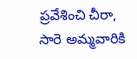ప్రవేశించి చీరా, సారె అమ్మవారికి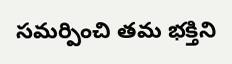సమర్పించి తమ భక్తిని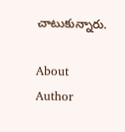చాటుకున్నారు.

About Author